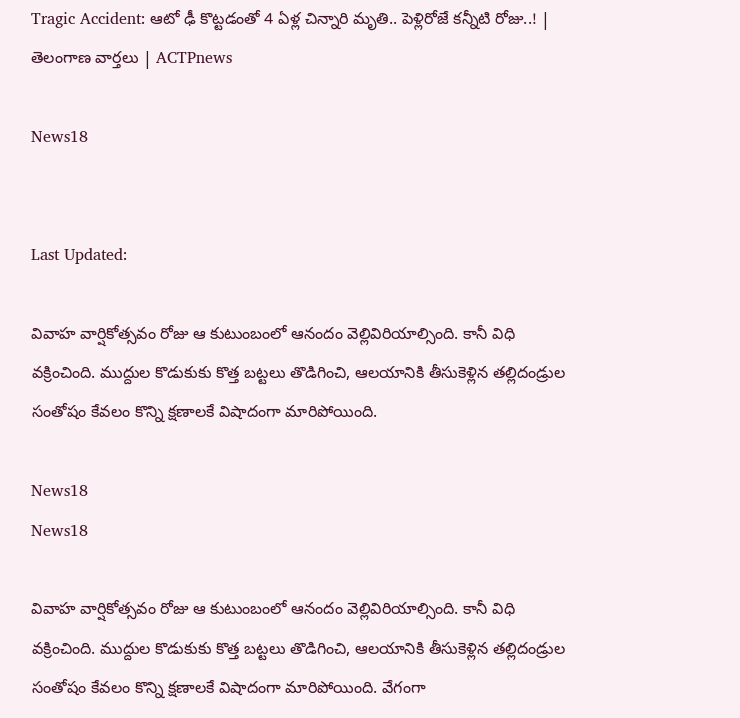Tragic Accident: ఆటో ఢీ కొట్టడంతో 4 ఏళ్ల చిన్నారి మృతి.. పెళ్లిరోజే కన్నీటి రోజు..! | తెలంగాణ వార్తలు | ACTPnews

News18


Last Updated:

వివాహ వార్షికోత్సవం రోజు ఆ కుటుంబంలో ఆనందం వెల్లివిరియాల్సింది. కానీ విధి వక్రించింది. ముద్దుల కొడుకుకు కొత్త బట్టలు తొడిగించి, ఆలయానికి తీసుకెళ్లిన తల్లిదండ్రుల సంతోషం కేవలం కొన్ని క్షణాలకే విషాదంగా మారిపోయింది.

News18
News18

వివాహ వార్షికోత్సవం రోజు ఆ కుటుంబంలో ఆనందం వెల్లివిరియాల్సింది. కానీ విధి వక్రించింది. ముద్దుల కొడుకుకు కొత్త బట్టలు తొడిగించి, ఆలయానికి తీసుకెళ్లిన తల్లిదండ్రుల సంతోషం కేవలం కొన్ని క్షణాలకే విషాదంగా మారిపోయింది. వేగంగా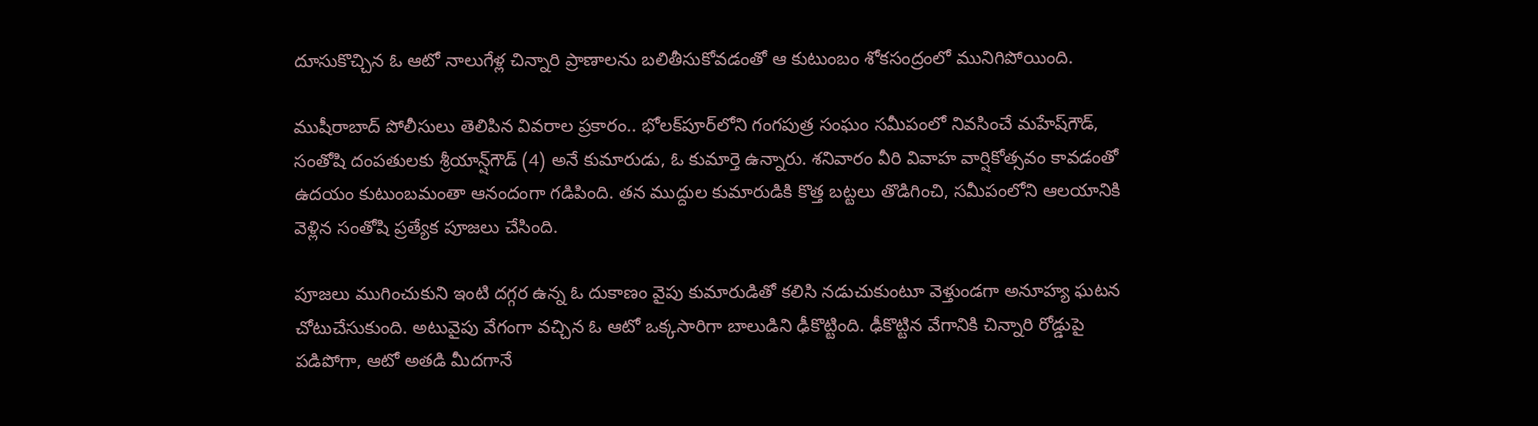దూసుకొచ్చిన ఓ ఆటో నాలుగేళ్ల చిన్నారి ప్రాణాలను బలితీసుకోవడంతో ఆ కుటుంబం శోకసంద్రంలో మునిగిపోయింది.

ముషీరాబాద్ పోలీసులు తెలిపిన వివరాల ప్రకారం.. భోలక్‌పూర్‌లోని గంగపుత్ర సంఘం సమీపంలో నివసించే మహేష్‌గౌడ్, సంతోషి దంపతులకు శ్రీయాన్ష్‌గౌడ్‌ (4) అనే కుమారుడు, ఓ కుమార్తె ఉన్నారు. శనివారం వీరి వివాహ వార్షికోత్సవం కావడంతో ఉదయం కుటుంబమంతా ఆనందంగా గడిపింది. తన ముద్దుల కుమారుడికి కొత్త బట్టలు తొడిగించి, సమీపంలోని ఆలయానికి వెళ్లిన సంతోషి ప్రత్యేక పూజలు చేసింది.

పూజలు ముగించుకుని ఇంటి దగ్గర ఉన్న ఓ దుకాణం వైపు కుమారుడితో కలిసి నడుచుకుంటూ వెళ్తుండగా అనూహ్య ఘటన చోటుచేసుకుంది. అటువైపు వేగంగా వచ్చిన ఓ ఆటో ఒక్కసారిగా బాలుడిని ఢీకొట్టింది. ఢీకొట్టిన వేగానికి చిన్నారి రోడ్డుపై పడిపోగా, ఆటో అతడి మీదగానే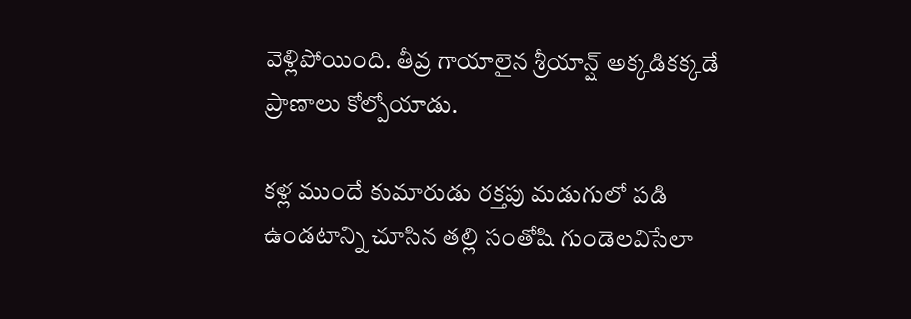వెళ్లిపోయింది. తీవ్ర గాయాలైన శ్రీయాన్ష్ అక్కడికక్కడే ప్రాణాలు కోల్పోయాడు.

కళ్ల ముందే కుమారుడు రక్తపు మడుగులో పడి ఉండటాన్ని చూసిన తల్లి సంతోషి గుండెలవిసేలా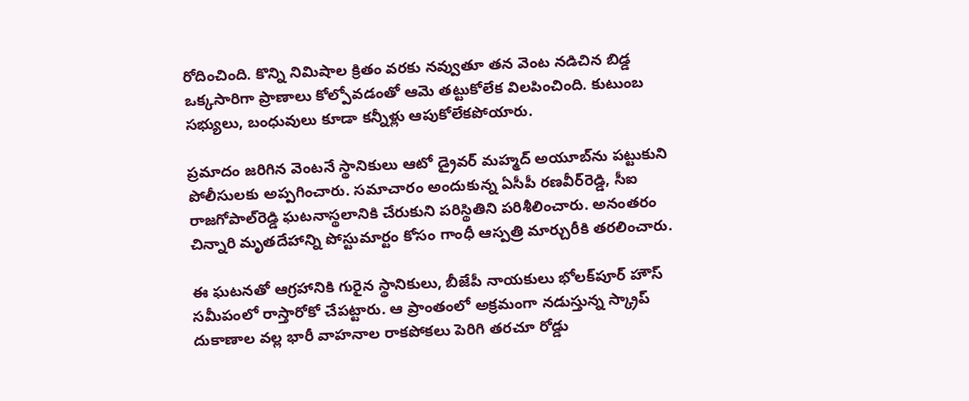రోదించింది. కొన్ని నిమిషాల క్రితం వరకు నవ్వుతూ తన వెంట నడిచిన బిడ్డ ఒక్కసారిగా ప్రాణాలు కోల్పోవడంతో ఆమె తట్టుకోలేక విలపించింది. కుటుంబ సభ్యులు, బంధువులు కూడా కన్నీళ్లు ఆపుకోలేకపోయారు.

ప్రమాదం జరిగిన వెంటనే స్థానికులు ఆటో డ్రైవర్ మహ్మద్ అయూబ్‌ను పట్టుకుని పోలీసులకు అప్పగించారు. సమాచారం అందుకున్న ఏసీపీ రణవీర్‌రెడ్డి, సీఐ రాజగోపాల్‌రెడ్డి ఘటనాస్థలానికి చేరుకుని పరిస్థితిని పరిశీలించారు. అనంతరం చిన్నారి మృతదేహాన్ని పోస్టుమార్టం కోసం గాంధీ ఆస్పత్రి మార్చురీకి తరలించారు.

ఈ ఘటనతో ఆగ్రహానికి గురైన స్థానికులు, బీజేపీ నాయకులు భోలక్‌పూర్ హౌస్ సమీపంలో రాస్తారోకో చేపట్టారు. ఆ ప్రాంతంలో అక్రమంగా నడుస్తున్న స్క్రాప్ దుకాణాల వల్ల భారీ వాహనాల రాకపోకలు పెరిగి తరచూ రోడ్డు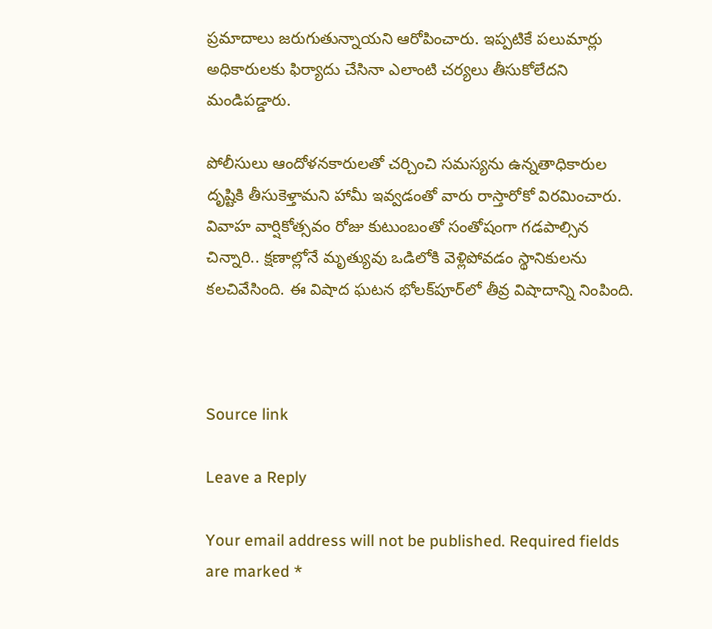ప్రమాదాలు జరుగుతున్నాయని ఆరోపించారు. ఇప్పటికే పలుమార్లు అధికారులకు ఫిర్యాదు చేసినా ఎలాంటి చర్యలు తీసుకోలేదని మండిపడ్డారు.

పోలీసులు ఆందోళనకారులతో చర్చించి సమస్యను ఉన్నతాధికారుల దృష్టికి తీసుకెళ్తామని హామీ ఇవ్వడంతో వారు రాస్తారోకో విరమించారు. వివాహ వార్షికోత్సవం రోజు కుటుంబంతో సంతోషంగా గడపాల్సిన చిన్నారి.. క్షణాల్లోనే మృత్యువు ఒడిలోకి వెళ్లిపోవడం స్థానికులను కలచివేసింది. ఈ విషాద ఘటన భోలక్‌పూర్‌లో తీవ్ర విషాదాన్ని నింపింది.



Source link

Leave a Reply

Your email address will not be published. Required fields are marked *